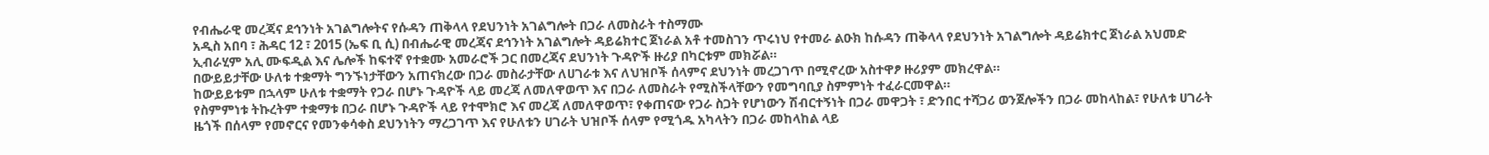የብሔራዊ መረጃና ደኅንነት አገልግሎትና የሱዳን ጠቅላላ የደህንነት አገልግሎት በጋራ ለመስራት ተስማሙ
አዲስ አበባ ፣ ሕዳር 12 ፣ 2015 (ኤፍ ቢ ሲ) በብሔራዊ መረጃና ደኅንነት አገልግሎት ዳይሬክተር ጀነራል አቶ ተመስገን ጥሩነህ የተመራ ልዑክ ከሱዳን ጠቅላላ የደህንነት አገልግሎት ዳይሬክተር ጀነራል አህመድ ኢብራሂም አሊ ሙፍዲል እና ሌሎች ከፍተኛ የተቋሙ አመራሮች ጋር በመረጃና ደህንነት ጉዳዮች ዙሪያ በካርቱም መክሯል።
በውይይታቸው ሁለቱ ተቋማት ግንኙነታቸውን አጠናክረው በጋራ መስራታቸው ለሀገራቱ እና ለህዝቦች ሰላምና ደህንነት መረጋገጥ በሚኖረው አስተዋፆ ዙሪያም መክረዋል።
ከውይይቱም በኋላም ሁለቱ ተቋማት የጋራ በሆኑ ጉዳዮች ላይ መረጃ ለመለዋወጥ እና በጋራ ለመስራት የሚስችላቸውን የመግባቢያ ስምምነት ተፈራርመዋል።
የስምምነቱ ትኩረትም ተቋማቱ በጋራ በሆኑ ጉዳዮች ላይ የተሞክሮ እና መረጃ ለመለዋወጥ፣ የቀጠናው የጋራ ስጋት የሆነውን ሽብርተኝነት በጋራ መዋጋት ፣ ድንበር ተሻጋሪ ወንጀሎችን በጋራ መከላከል፣ የሁለቱ ሀገራት ዜጎች በሰላም የመኖርና የመንቀሳቀስ ደህንነትን ማረጋገጥ እና የሁለቱን ሀገራት ህዝቦች ሰላም የሚጎዱ አካላትን በጋራ መከላከል ላይ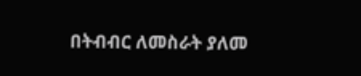በትብብር ለመስራት ያለመ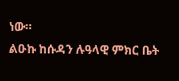ነው።
ልዑኩ ከሱዳን ሉዓላዊ ምክር ቤት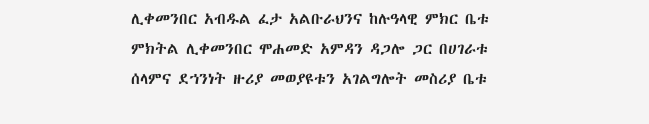ሊቀመንበር አብዱል ፈታ አልቡራህንና ከሉዓላዊ ምክር ቤቱ ምክትል ሊቀመንበር ሞሐመድ አምዳን ዳጋሎ ጋር በሀገራቱ ሰላምና ደኀንነት ዙሪያ መወያዩቱን አገልግሎት መስሪያ ቤቱ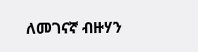ለመገናኛ ብዙሃን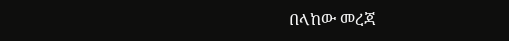በላከው መረጃ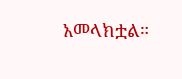አመላክቷል።